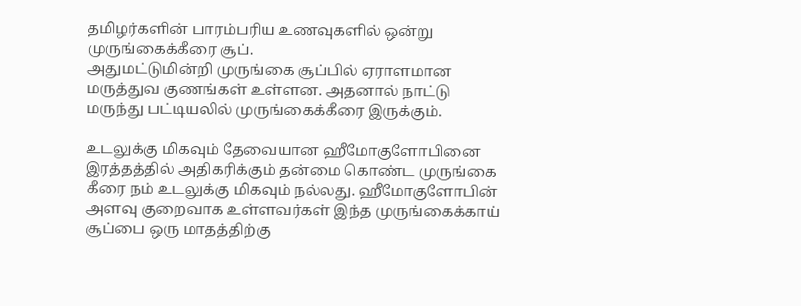தமிழர்களின் பாரம்பரிய உணவுகளில் ஒன்று முருங்கைக்கீரை சூப்.
அதுமட்டுமின்றி முருங்கை சூப்பில் ஏராளமான மருத்துவ குணங்கள் உள்ளன. அதனால் நாட்டு மருந்து பட்டியலில் முருங்கைக்கீரை இருக்கும்.

உடலுக்கு மிகவும் தேவையான ஹீமோகுளோபினை இரத்தத்தில் அதிகரிக்கும் தன்மை கொண்ட முருங்கை கீரை நம் உடலுக்கு மிகவும் நல்லது. ஹீமோகுளோபின் அளவு குறைவாக உள்ளவர்கள் இந்த முருங்கைக்காய் சூப்பை ஒரு மாதத்திற்கு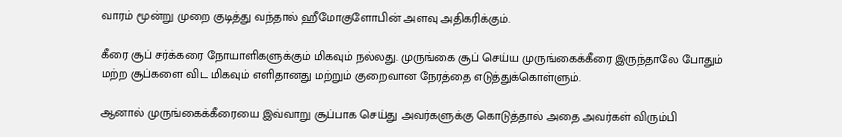வாரம் மூன்று முறை குடித்து வந்தால் ஹீமோகுளோபின் அளவு அதிகரிக்கும்.

கீரை சூப் சர்க்கரை நோயாளிகளுக்கும் மிகவும் நல்லது. முருங்கை சூப் செய்ய முருங்கைக்கீரை இருந்தாலே போதும் மற்ற சூப்களை விட மிகவும் எளிதானது மற்றும் குறைவான நேரத்தை எடுத்துக்கொள்ளும்.

ஆனால் முருங்கைக்கீரையை இவ்வாறு சூப்பாக செய்து அவர்களுக்கு கொடுத்தால் அதை அவர்கள் விரும்பி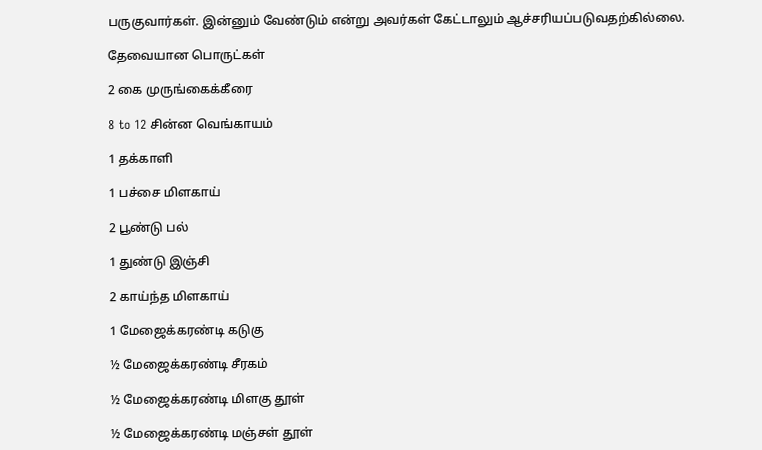பருகுவார்கள். இன்னும் வேண்டும் என்று அவர்கள் கேட்டாலும் ஆச்சரியப்படுவதற்கில்லை.

தேவையான பொருட்கள்

2 கை முருங்கைக்கீரை

8 to 12 சின்ன வெங்காயம்

1 தக்காளி

1 பச்சை மிளகாய்

2 பூண்டு பல்

1 துண்டு இஞ்சி

2 காய்ந்த மிளகாய்

1 மேஜைக்கரண்டி கடுகு

½ மேஜைக்கரண்டி சீரகம்

½ மேஜைக்கரண்டி மிளகு தூள்

½ மேஜைக்கரண்டி மஞ்சள் தூள்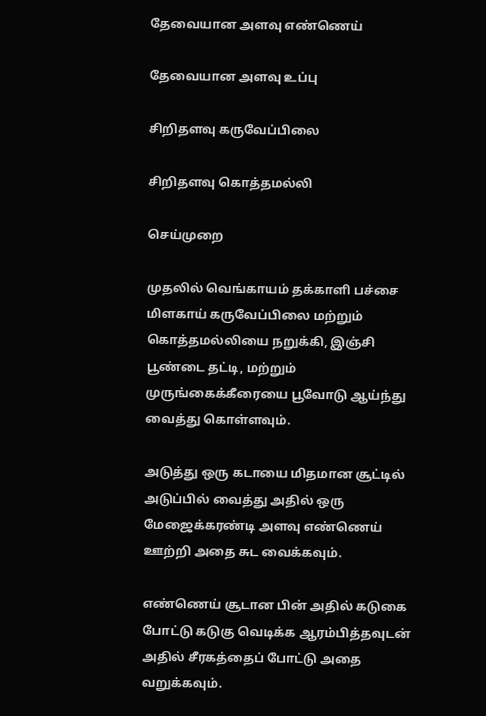தேவையான அளவு எண்ணெய்

தேவையான அளவு உப்பு

சிறிதளவு கருவேப்பிலை

சிறிதளவு கொத்தமல்லி

செய்முறை

முதலில் வெங்காயம் தக்காளி பச்சை மிளகாய் கருவேப்பிலை மற்றும் கொத்தமல்லியை நறுக்கி, இஞ்சி பூண்டை தட்டி, மற்றும் முருங்கைக்கீரையை பூவோடு ஆய்ந்து வைத்து கொள்ளவும்.

அடுத்து ஒரு கடாயை மிதமான சூட்டில் அடுப்பில் வைத்து அதில் ஒரு மேஜைக்கரண்டி அளவு எண்ணெய் ஊற்றி அதை சுட வைக்கவும்.

எண்ணெய் சூடான பின் அதில் கடுகை போட்டு கடுகு வெடிக்க ஆரம்பித்தவுடன் அதில் சீரகத்தைப் போட்டு அதை வறுக்கவும்.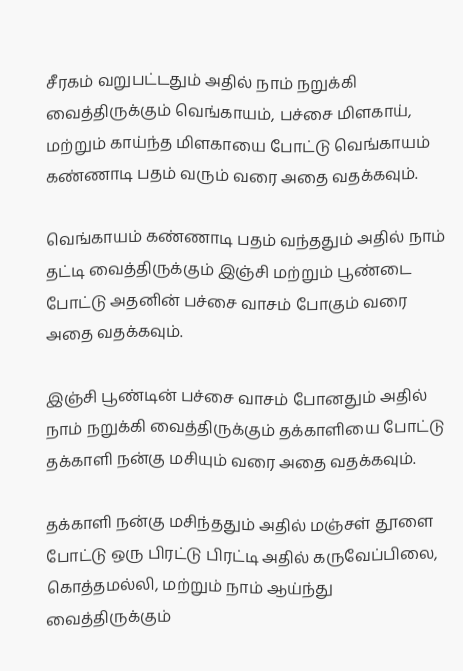சீரகம் வறுபட்டதும் அதில் நாம் நறுக்கி வைத்திருக்கும் வெங்காயம், பச்சை மிளகாய், மற்றும் காய்ந்த மிளகாயை போட்டு வெங்காயம் கண்ணாடி பதம் வரும் வரை அதை வதக்கவும்.

வெங்காயம் கண்ணாடி பதம் வந்ததும் அதில் நாம் தட்டி வைத்திருக்கும் இஞ்சி மற்றும் பூண்டை போட்டு அதனின் பச்சை வாசம் போகும் வரை அதை வதக்கவும்.

இஞ்சி பூண்டின் பச்சை வாசம் போனதும் அதில் நாம் நறுக்கி வைத்திருக்கும் தக்காளியை போட்டு தக்காளி நன்கு மசியும் வரை அதை வதக்கவும்.

தக்காளி நன்கு மசிந்ததும் அதில் மஞ்சள் தூளை போட்டு ஒரு பிரட்டு பிரட்டி அதில் கருவேப்பிலை, கொத்தமல்லி, மற்றும் நாம் ஆய்ந்து வைத்திருக்கும்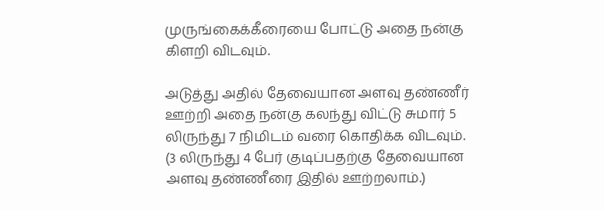முருங்கைக்கீரையை போட்டு அதை நன்கு கிளறி விடவும்.

அடுத்து அதில் தேவையான அளவு தண்ணீர் ஊற்றி அதை நன்கு கலந்து விட்டு சுமார் 5 லிருந்து 7 நிமிடம் வரை கொதிக்க விடவும். (3 லிருந்து 4 பேர் குடிப்பதற்கு தேவையான அளவு தண்ணீரை இதில் ஊற்றலாம்.)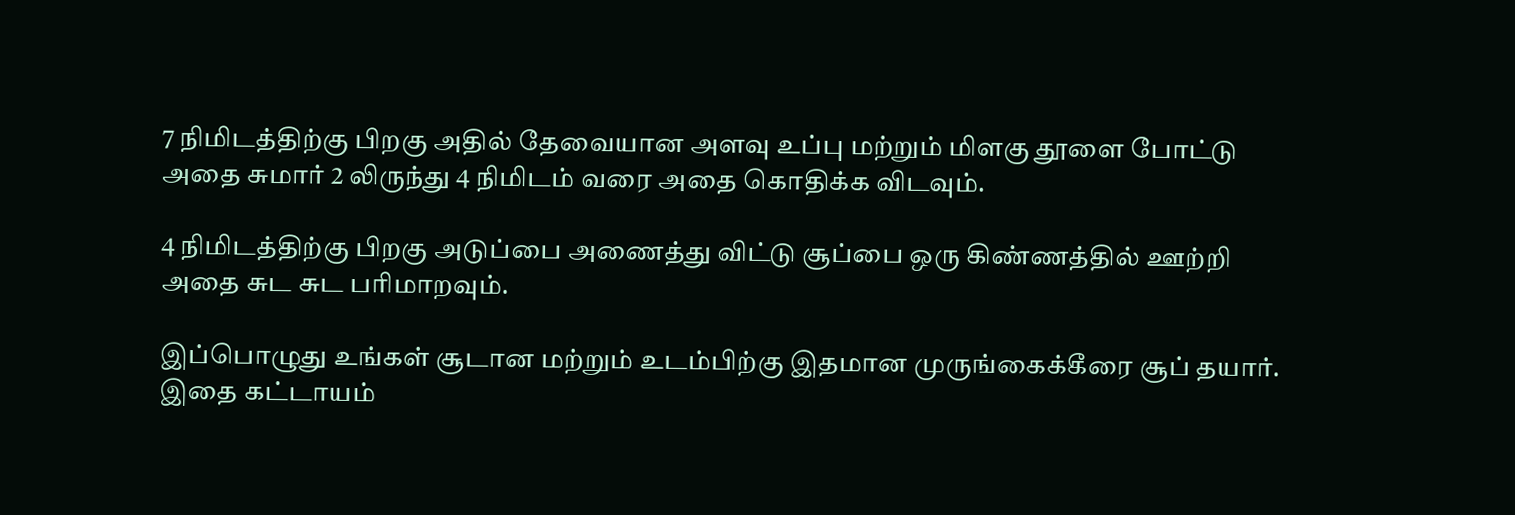7 நிமிடத்திற்கு பிறகு அதில் தேவையான அளவு உப்பு மற்றும் மிளகு தூளை போட்டு அதை சுமார் 2 லிருந்து 4 நிமிடம் வரை அதை கொதிக்க விடவும்.

4 நிமிடத்திற்கு பிறகு அடுப்பை அணைத்து விட்டு சூப்பை ஒரு கிண்ணத்தில் ஊற்றி அதை சுட சுட பரிமாறவும்.

இப்பொழுது உங்கள் சூடான மற்றும் உடம்பிற்கு இதமான முருங்கைக்கீரை சூப் தயார். இதை கட்டாயம்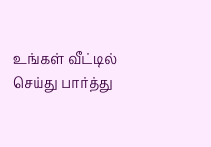உங்கள் வீட்டில் செய்து பார்த்து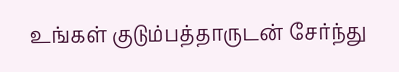உங்கள் குடும்பத்தாருடன் சேர்ந்து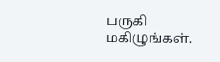பருகி மகிழுங்கள்.